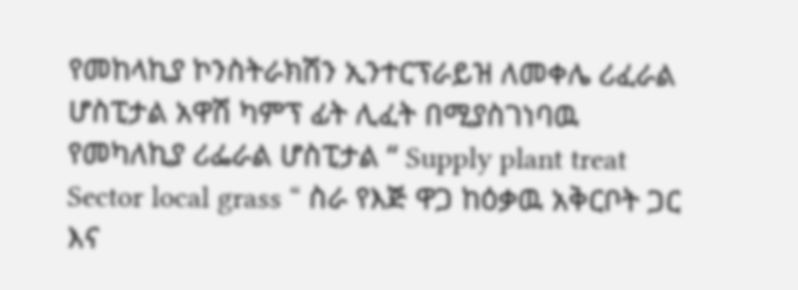የመከላኪያ ኮንስትራክሽን ኢንተርፕራይዝ ለመቀሌ ሪፈራል ሆስፒታል አዋሽ ካምፕ ፊት ሊፈት በሚያስገነባዉ የመካለኪያ ሪፌራል ሆስፒታል “ Supply plant treat Sector local grass “ ስራ የእጅ ዋጋ ከዕቃዉ አቅርቦት ጋር እና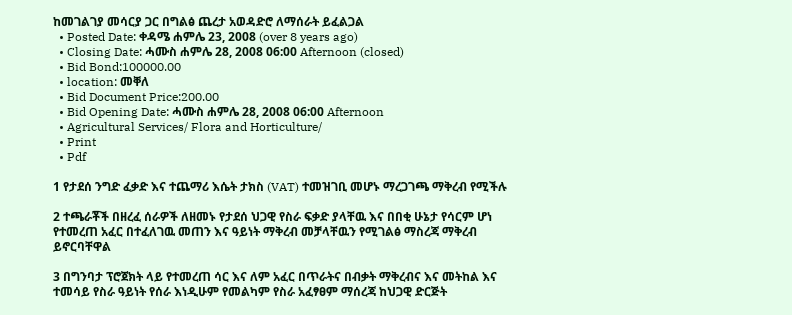ከመገልገያ መሳርያ ጋር በግልፅ ጨረታ አወዳድሮ ለማሰራት ይፈልጋል
  • Posted Date: ቀዳሜ ሐምሌ 23, 2008 (over 8 years ago)
  • Closing Date: ሓሙስ ሐምሌ 28, 2008 06:00 Afternoon (closed)
  • Bid Bond:100000.00
  • location: መቐለ
  • Bid Document Price:200.00
  • Bid Opening Date: ሓሙስ ሐምሌ 28, 2008 06:00 Afternoon
  • Agricultural Services/ Flora and Horticulture/
  • Print
  • Pdf

1 የታደሰ ንግድ ፈቃድ እና ተጨማሪ እሴት ታክስ (VAT) ተመዝገቢ መሆኑ ማረጋገጫ ማቅረብ የሚችሉ

2 ተጫራቾች በዘረፈ ሰራዎች ለዘመኑ የታደሰ ህጋዊ የስራ ፍቃድ ያላቸዉ እና በበቂ ሁኔታ የሳርም ሆነ የተመረጠ አፈር በተፈለገዉ መጠን እና ዓይነት ማቅረብ መቻላቸዉን የሚገልፅ ማስረጃ ማቅረብ ይኖርባቸዋል

3 በግንባታ ፕሮጀክት ላይ የተመረጠ ሳር እና ለም አፈር በጥራትና በብቃት ማቅረብና እና መትከል እና ተመሳይ የስራ ዓይነት የሰራ እነዲሁም የመልካም የስራ አፈፃፀም ማሰረጃ ከህጋዊ ድርጅት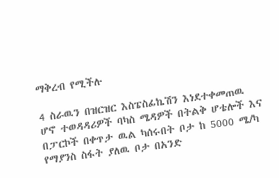ማቅረብ የሚችሉ

4 ስራዉን በዝርዝር እስፔስፊኬሽን እነደተቀመጠዉ ሆኖ ተወዳዳሪዎች ባካስ ሜዳዎች በትልቅ ሆቴሎች እና በፓርኮች በቀጥታ ዉል ካሰሩበት ቦታ ከ 5000 ሜ/ካ የማያንስ ስፋት ያለዉ ቦታ በአንድ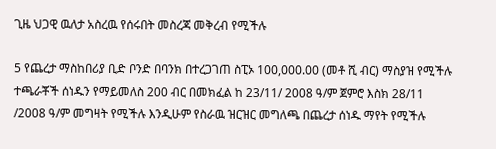ጊዜ ህጋዊ ዉለታ አስረዉ የሰሩበት መስረጃ መቅረብ የሚችሉ

5 የጨረታ ማስከበሪያ ቢድ ቦንድ በባንክ በተረጋገጠ ስፒኦ 100,000.00 (መቶ ሺ ብር) ማስያዝ የሚችሉ ተጫራቾች ሰነዱን የማይመለስ 200 ብር በመክፈል ከ 23/11/ 2008 ዓ/ም ጀምሮ እስክ 28/11 /2008 ዓ/ም መግዛት የሚችሉ እንዲሁም የስራዉ ዝርዝር መግለጫ በጨረታ ሰነዱ ማየት የሚችሉ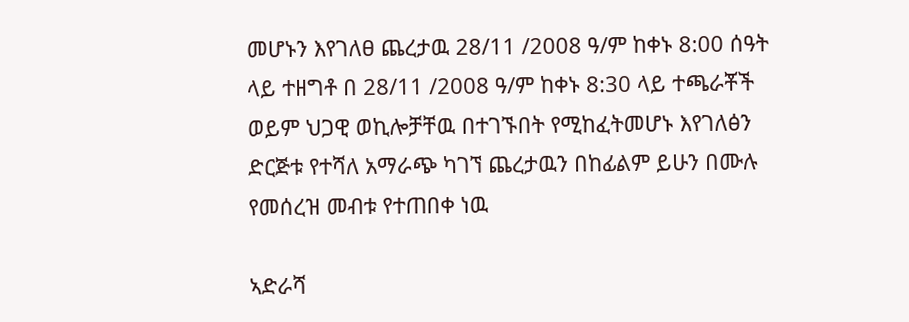መሆኑን እየገለፀ ጨረታዉ 28/11 /2008 ዓ/ም ከቀኑ 8:00 ሰዓት ላይ ተዘግቶ በ 28/11 /2008 ዓ/ም ከቀኑ 8:30 ላይ ተጫራቾች ወይም ህጋዊ ወኪሎቻቸዉ በተገኙበት የሚከፈትመሆኑ እየገለፅን ድርጅቱ የተሻለ አማራጭ ካገኘ ጨረታዉን በከፊልም ይሁን በሙሉ የመሰረዝ መብቱ የተጠበቀ ነዉ

ኣድራሻ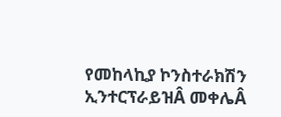የመከላኪያ ኮንስተራክሽን ኢንተርፕራይዝÂ መቀሌÂ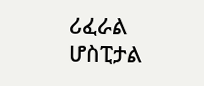ሪፈራል ሆስፒታል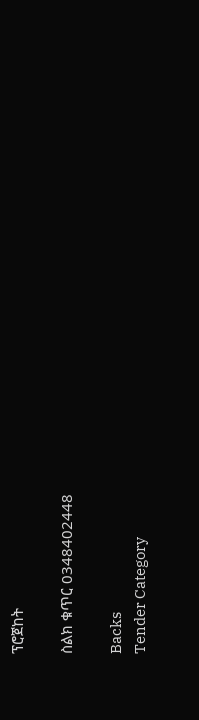ፕሮጀከት

ስልክ ቁጥር 0348402448

Backs
Tender Category